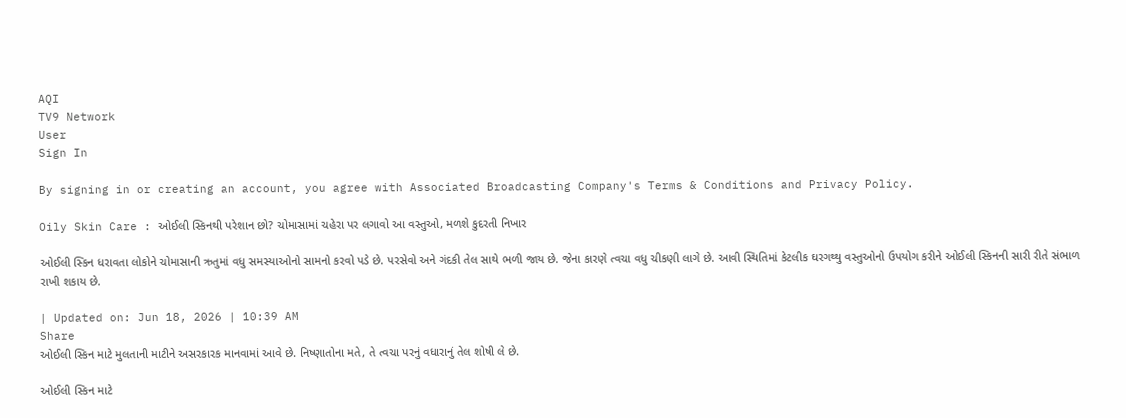AQI
TV9 Network
User
Sign In

By signing in or creating an account, you agree with Associated Broadcasting Company's Terms & Conditions and Privacy Policy.

Oily Skin Care : ઓઈલી સ્કિનથી પરેશાન છો? ચોમાસામાં ચહેરા પર લગાવો આ વસ્તુઓ, મળશે કુદરતી નિખાર

ઓઈલી સ્કિન ધરાવતા લોકોને ચોમાસાની ઋતુમાં વધુ સમસ્યાઓનો સામનો કરવો પડે છે. પરસેવો અને ગંદકી તેલ સાથે ભળી જાય છે. જેના કારણે ત્વચા વધુ ચીકણી લાગે છે. આવી સ્થિતિમાં કેટલીક ઘરગથ્થુ વસ્તુઓનો ઉપયોગ કરીને ઓઈલી સ્કિનની સારી રીતે સંભાળ રાખી શકાય છે.

| Updated on: Jun 18, 2026 | 10:39 AM
Share
ઓઈલી સ્કિન માટે મુલતાની માટીને અસરકારક માનવામાં આવે છે. નિષ્ણાતોના મતે, તે ત્વચા પરનું વધારાનું તેલ શોષી લે છે.

ઓઈલી સ્કિન માટે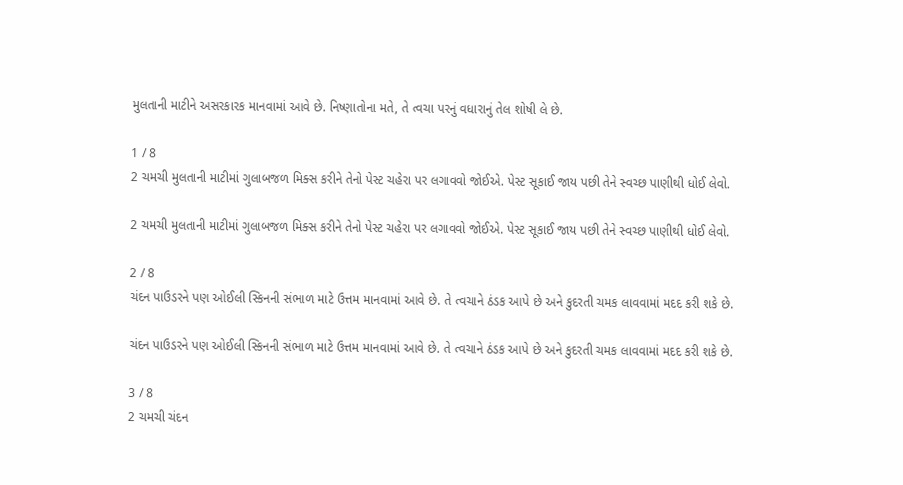મુલતાની માટીને અસરકારક માનવામાં આવે છે. નિષ્ણાતોના મતે, તે ત્વચા પરનું વધારાનું તેલ શોષી લે છે.

1 / 8
2 ચમચી મુલતાની માટીમાં ગુલાબજળ મિક્સ કરીને તેનો પેસ્ટ ચહેરા પર લગાવવો જોઈએ. પેસ્ટ સૂકાઈ જાય પછી તેને સ્વચ્છ પાણીથી ધોઈ લેવો.

2 ચમચી મુલતાની માટીમાં ગુલાબજળ મિક્સ કરીને તેનો પેસ્ટ ચહેરા પર લગાવવો જોઈએ. પેસ્ટ સૂકાઈ જાય પછી તેને સ્વચ્છ પાણીથી ધોઈ લેવો.

2 / 8
ચંદન પાઉડરને પણ ઓઈલી સ્કિનની સંભાળ માટે ઉત્તમ માનવામાં આવે છે. તે ત્વચાને ઠંડક આપે છે અને કુદરતી ચમક લાવવામાં મદદ કરી શકે છે.

ચંદન પાઉડરને પણ ઓઈલી સ્કિનની સંભાળ માટે ઉત્તમ માનવામાં આવે છે. તે ત્વચાને ઠંડક આપે છે અને કુદરતી ચમક લાવવામાં મદદ કરી શકે છે.

3 / 8
2 ચમચી ચંદન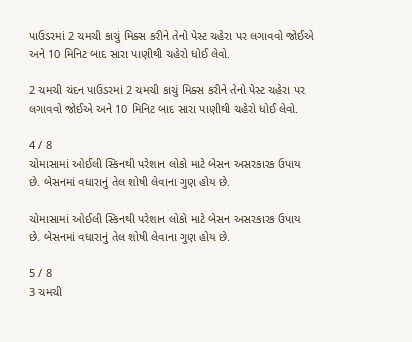પાઉડરમાં 2 ચમચી કાચું મિક્સ કરીને તેનો પેસ્ટ ચહેરા પર લગાવવો જોઈએ અને 10 મિનિટ બાદ સારા પાણીથી ચહેરો ધોઈ લેવો.

2 ચમચી ચંદન પાઉડરમાં 2 ચમચી કાચું મિક્સ કરીને તેનો પેસ્ટ ચહેરા પર લગાવવો જોઈએ અને 10 મિનિટ બાદ સારા પાણીથી ચહેરો ધોઈ લેવો.

4 / 8
ચોમાસામાં ઓઈલી સ્કિનથી પરેશાન લોકો માટે બેસન અસરકારક ઉપાય છે. બેસનમાં વધારાનું તેલ શોષી લેવાના ગુણ હોય છે.

ચોમાસામાં ઓઈલી સ્કિનથી પરેશાન લોકો માટે બેસન અસરકારક ઉપાય છે. બેસનમાં વધારાનું તેલ શોષી લેવાના ગુણ હોય છે.

5 / 8
3 ચમચી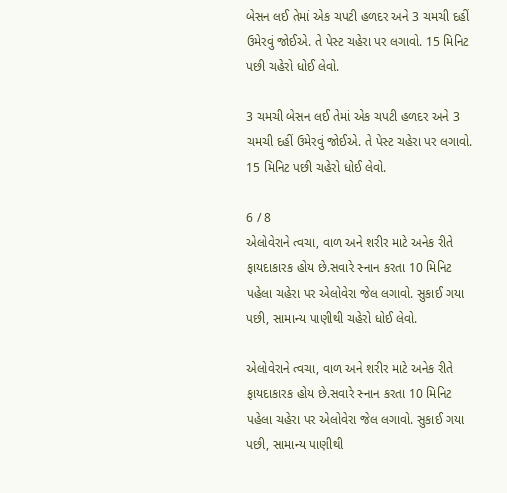બેસન લઈ તેમાં એક ચપટી હળદર અને 3 ચમચી દહીં ઉમેરવું જોઈએ. તે પેસ્ટ ચહેરા પર લગાવો. 15 મિનિટ પછી ચહેરો ધોઈ લેવો.

3 ચમચી બેસન લઈ તેમાં એક ચપટી હળદર અને 3 ચમચી દહીં ઉમેરવું જોઈએ. તે પેસ્ટ ચહેરા પર લગાવો. 15 મિનિટ પછી ચહેરો ધોઈ લેવો.

6 / 8
એલોવેરાને ત્વચા, વાળ અને શરીર માટે અનેક રીતે ફાયદાકારક હોય છે.સવારે સ્નાન કરતા 10 મિનિટ પહેલા ચહેરા પર એલોવેરા જેલ લગાવો. સુકાઈ ગયા પછી, સામાન્ય પાણીથી ચહેરો ધોઈ લેવો.

એલોવેરાને ત્વચા, વાળ અને શરીર માટે અનેક રીતે ફાયદાકારક હોય છે.સવારે સ્નાન કરતા 10 મિનિટ પહેલા ચહેરા પર એલોવેરા જેલ લગાવો. સુકાઈ ગયા પછી, સામાન્ય પાણીથી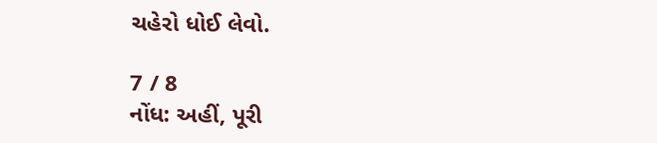ચહેરો ધોઈ લેવો.

7 / 8
નોંધ: અહીં, પૂરી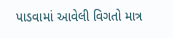પાડવામાં આવેલી વિગતો માત્ર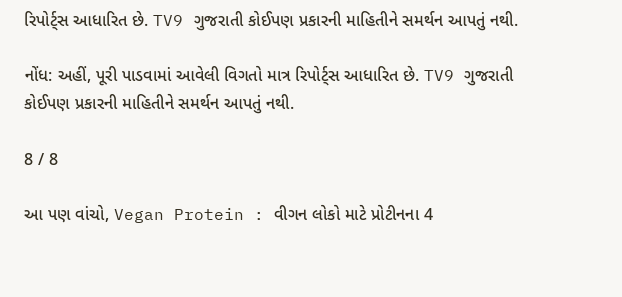રિપોર્ટ્સ આધારિત છે. TV9 ગુજરાતી કોઈપણ પ્રકારની માહિતીને સમર્થન આપતું નથી.

નોંધ: અહીં, પૂરી પાડવામાં આવેલી વિગતો માત્ર રિપોર્ટ્સ આધારિત છે. TV9 ગુજરાતી કોઈપણ પ્રકારની માહિતીને સમર્થન આપતું નથી.

8 / 8

આ પણ વાંચો, Vegan Protein : વીગન લોકો માટે પ્રોટીનના 4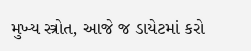મુખ્ય સ્ત્રોત, આજે જ ડાયેટમાં કરો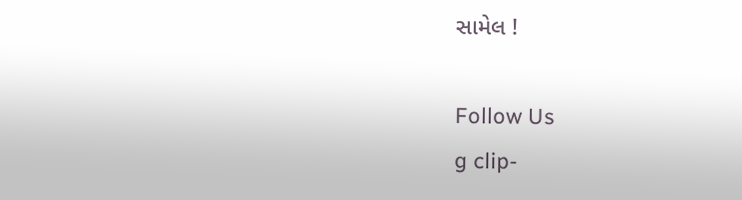સામેલ !

Follow Us
g clip-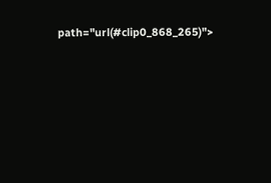path="url(#clip0_868_265)">